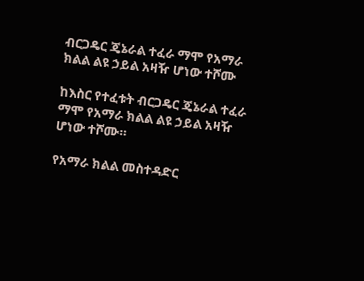ብርጋዴር ጄኔራል ተፈራ ማሞ የአማራ ክልል ልዩ ኃይል አዛዥ ሆነው ተሾሙ

ከእስር የተፈቱት ብርጋዴር ጄኔራል ተፈራ ማሞ የአማራ ክልል ልዩ ኃይል አዛዥ ሆነው ተሾሙ።

የአማራ ክልል መስተዳድር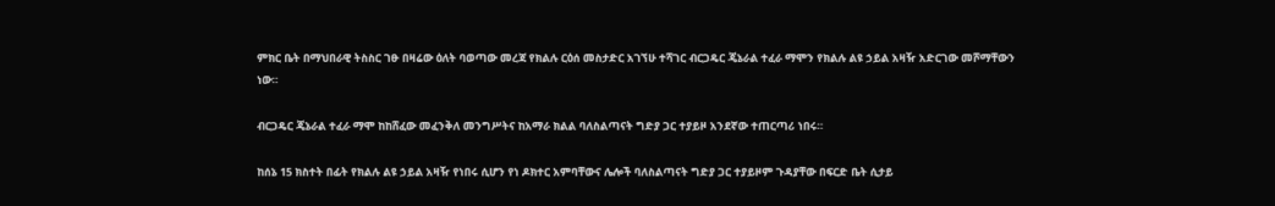ምክር ቤት በማህበራዊ ትስስር ገፁ በዛሬው ዕለት ባወጣው መረጃ የክልሉ ርዕሰ መስታድር አገኘሁ ተሻገር ብርጋዴር ጄኔራል ተፈራ ማሞን የክልሉ ልዩ ኃይል አዛዥ አድርገው መሾማቸውን ነው።

ብርጋዴር ጄኔራል ተፈራ ማሞ ከከሸፈው መፈንቅለ መንግሥትና ከአማራ ክልል ባለስልጣናት ግድያ ጋር ተያይዞ አንደኛው ተጠርጣሪ ነበሩ።

ከሰኔ 15 ክስተት በፊት የክልሉ ልዩ ኃይል አዛዥ የነበሩ ሲሆን የነ ዶክተር አምባቸውና ሌሎች ባለስልጣናት ግድያ ጋር ተያይዞም ጉዳያቸው በፍርድ ቤት ሲታይ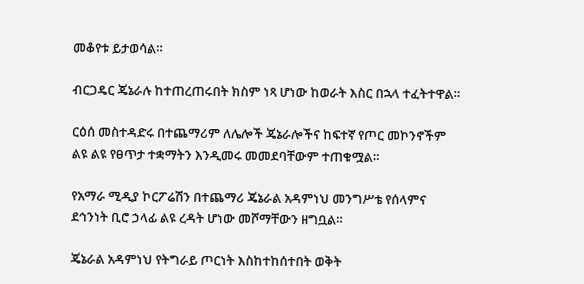መቆየቱ ይታወሳል።

ብርጋዴር ጄኔራሉ ከተጠረጠሩበት ክስም ነጻ ሆነው ከወራት እስር በኋላ ተፈትተዋል።

ርዕሰ መስተዳድሩ በተጨማሪም ለሌሎች ጄኔራሎችና ከፍተኛ የጦር መኮንኖችም ልዩ ልዩ የፀጥታ ተቋማትን እንዲመሩ መመደባቸውም ተጠቁሟል።

የአማራ ሚዲያ ኮርፖሬሽን በተጨማሪ ጄኔራል አዳምነህ መንግሥቴ የሰላምና ደኅንነት ቢሮ ኃላፊ ልዩ ረዳት ሆነው መሾማቸውን ዘግቧል።

ጄኔራል አዳምነህ የትግራይ ጦርነት እስከተከሰተበት ወቅት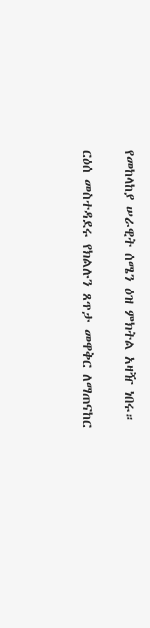የመከላከያ ሠራዊት ሰሜን ዕዝ ምክትል አዛዥ ነበሩ።

ርዕሰ መስተዳደሩ የክልሉን ጸጥታ መዋቅር ለማጠናከር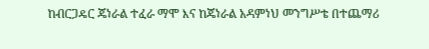ከብርጋዴር ጄነራል ተፈራ ማሞ እና ከጄነራል አዳምነህ መንግሥቴ በተጨማሪ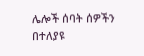ሌሎች ሰባት ሰዎችን በተለያዩ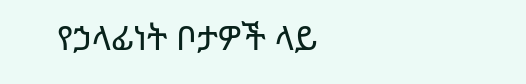የኃላፊነት ቦታዎች ላይ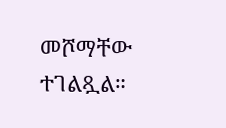መሾማቸው ተገልጿል።